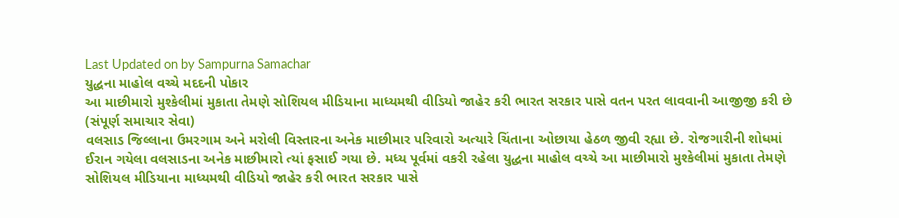Last Updated on by Sampurna Samachar
યુદ્ધના માહોલ વચ્ચે મદદની પોકાર
આ માછીમારો મુશ્કેલીમાં મુકાતા તેમણે સોશિયલ મીડિયાના માધ્યમથી વીડિયો જાહેર કરી ભારત સરકાર પાસે વતન પરત લાવવાની આજીજી કરી છે
(સંપૂર્ણ સમાચાર સેવા)
વલસાડ જિલ્લાના ઉમરગામ અને મરોલી વિસ્તારના અનેક માછીમાર પરિવારો અત્યારે ચિંતાના ઓછાયા હેઠળ જીવી રહ્યા છે. રોજગારીની શોધમાં ઈરાન ગયેલા વલસાડના અનેક માછીમારો ત્યાં ફસાઈ ગયા છે. મધ્ય પૂર્વમાં વકરી રહેલા યુદ્ધના માહોલ વચ્ચે આ માછીમારો મુશ્કેલીમાં મુકાતા તેમણે સોશિયલ મીડિયાના માધ્યમથી વીડિયો જાહેર કરી ભારત સરકાર પાસે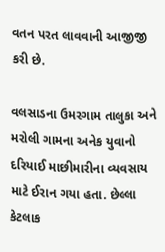વતન પરત લાવવાની આજીજી કરી છે.

વલસાડના ઉમરગામ તાલુકા અને મરોલી ગામના અનેક યુવાનો દરિયાઈ માછીમારીના વ્યવસાય માટે ઈરાન ગયા હતા. છેલ્લા કેટલાક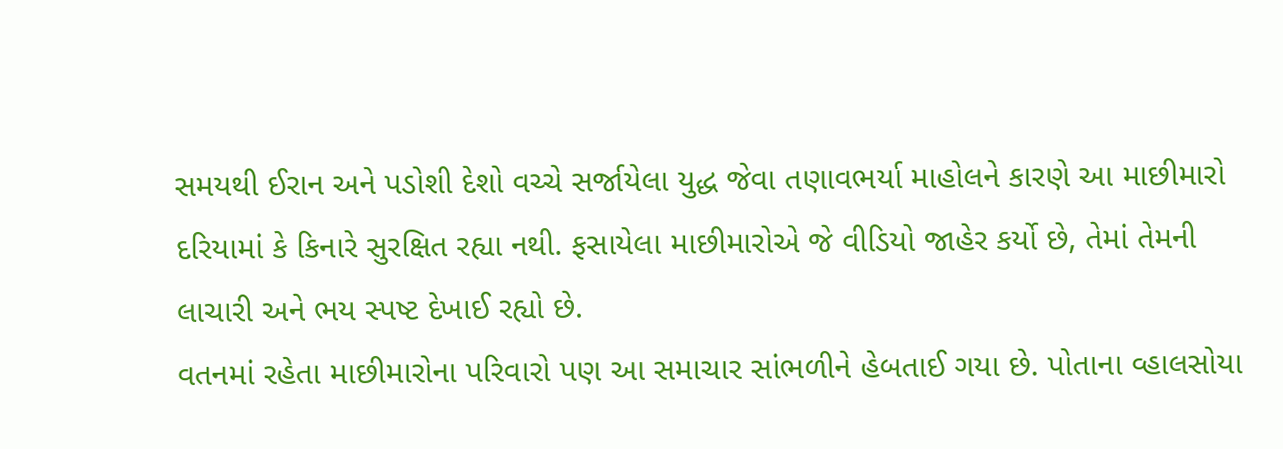સમયથી ઈરાન અને પડોશી દેશો વચ્ચે સર્જાયેલા યુદ્ધ જેવા તણાવભર્યા માહોલને કારણે આ માછીમારો દરિયામાં કે કિનારે સુરક્ષિત રહ્યા નથી. ફસાયેલા માછીમારોએ જે વીડિયો જાહેર કર્યો છે, તેમાં તેમની લાચારી અને ભય સ્પષ્ટ દેખાઈ રહ્યો છે.
વતનમાં રહેતા માછીમારોના પરિવારો પણ આ સમાચાર સાંભળીને હેબતાઈ ગયા છે. પોતાના વ્હાલસોયા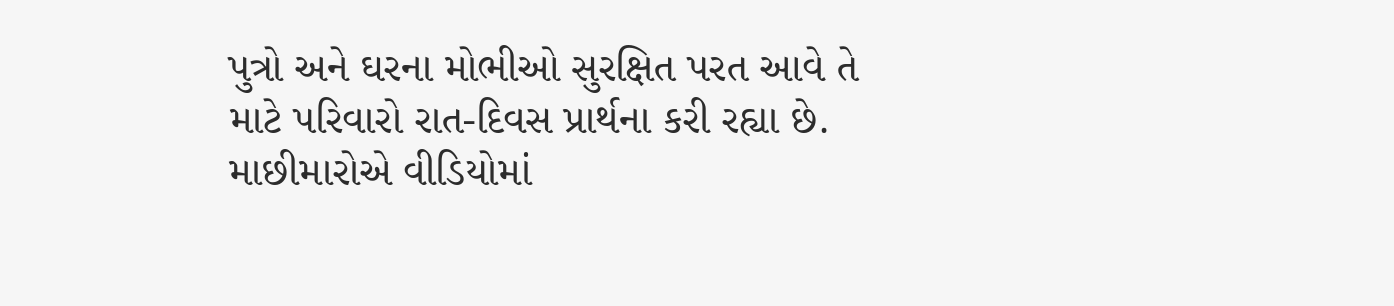પુત્રો અને ઘરના મોભીઓ સુરક્ષિત પરત આવે તે માટે પરિવારો રાત-દિવસ પ્રાર્થના કરી રહ્યા છે. માછીમારોએ વીડિયોમાં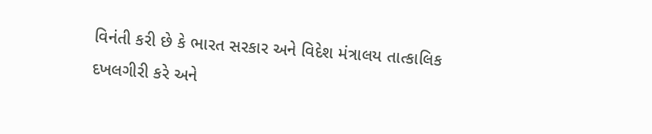વિનંતી કરી છે કે ભારત સરકાર અને વિદેશ મંત્રાલય તાત્કાલિક દખલગીરી કરે અને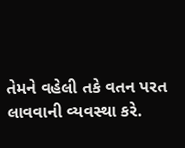તેમને વહેલી તકે વતન પરત લાવવાની વ્યવસ્થા કરે.